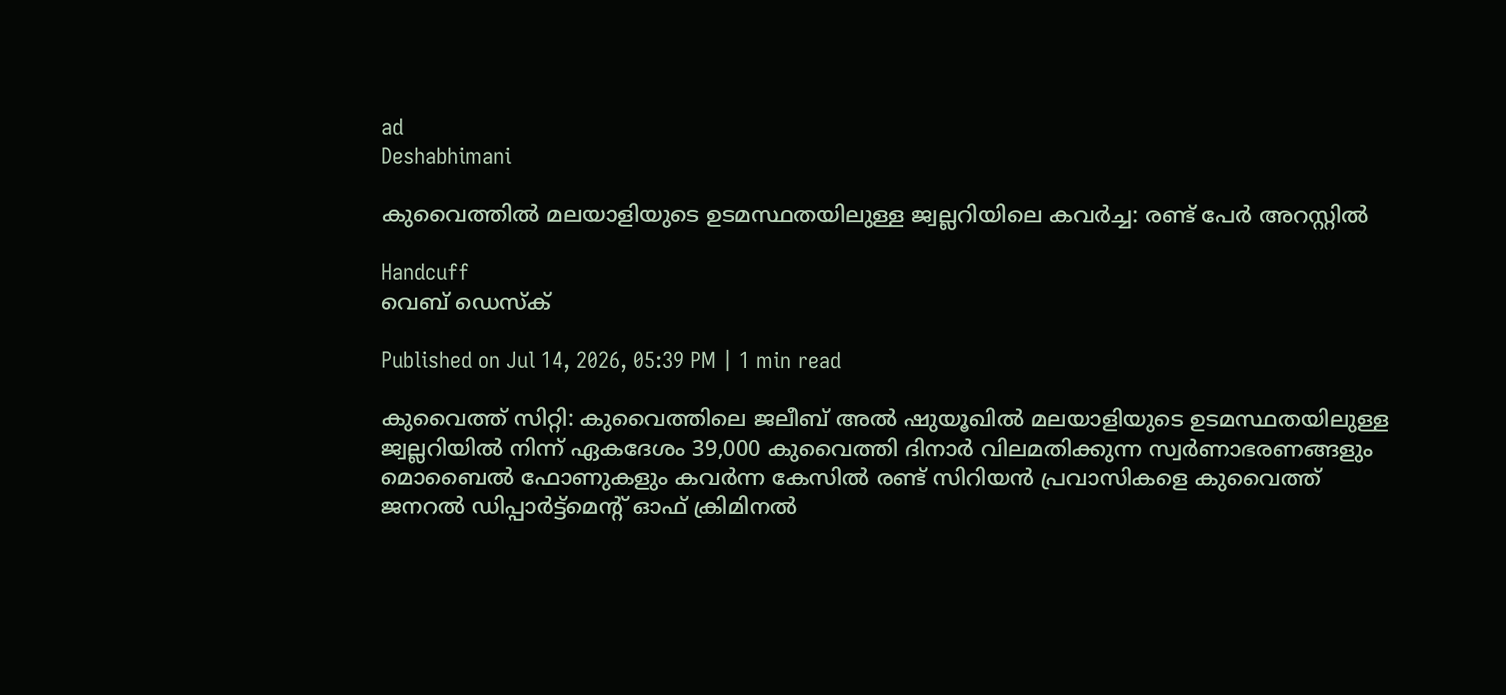ad
Deshabhimani

കുവൈത്തിൽ മലയാളിയുടെ ഉടമസ്ഥതയിലുള്ള ജ്വല്ലറിയിലെ കവർച്ച: രണ്ട് പേർ അറസ്റ്റിൽ

Handcuff
വെബ് ഡെസ്ക്

Published on Jul 14, 2026, 05:39 PM | 1 min read

കുവൈത്ത് സിറ്റി: കുവൈത്തിലെ ജലീബ് അൽ ഷുയൂഖിൽ മലയാളിയുടെ ഉടമസ്ഥതയിലുള്ള ജ്വല്ലറിയിൽ നിന്ന് ഏകദേശം 39,000 കുവൈത്തി ദിനാർ വിലമതിക്കുന്ന സ്വർണാഭരണങ്ങളും മൊബൈൽ ഫോണുകളും കവർന്ന കേസിൽ രണ്ട് സിറിയൻ പ്രവാസികളെ കുവൈത്ത് ജനറൽ ഡിപ്പാർട്ട്‌മെന്റ് ഓഫ് ക്രിമിനൽ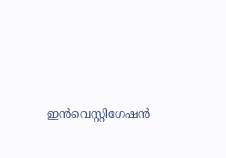ഇൻവെസ്റ്റിഗേഷൻ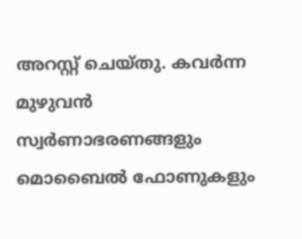അറസ്റ്റ് ചെയ്തു. കവർന്ന മുഴുവൻ സ്വർണാഭരണങ്ങളും മൊബൈൽ ഫോണുകളും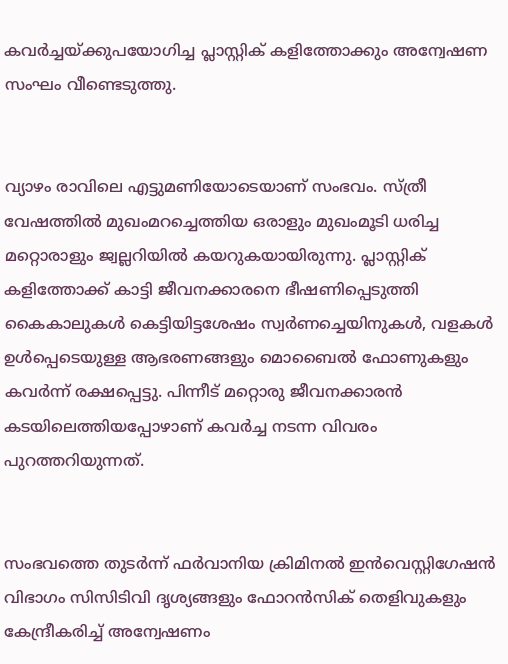കവർച്ചയ്ക്കുപയോഗിച്ച പ്ലാസ്റ്റിക് കളിത്തോക്കും അന്വേഷണ സംഘം വീണ്ടെടുത്തു.


വ്യാഴം രാവിലെ എട്ടുമണിയോടെയാണ് സംഭവം. സ്ത്രീ വേഷത്തിൽ മുഖംമറച്ചെത്തിയ ഒരാളും മുഖംമൂടി ധരിച്ച മറ്റൊരാളും ജ്വല്ലറിയിൽ കയറുകയായിരുന്നു. പ്ലാസ്റ്റിക് കളിത്തോക്ക് കാട്ടി ജീവനക്കാരനെ ഭീഷണിപ്പെടുത്തി കൈകാലുകൾ കെട്ടിയിട്ടശേഷം സ്വർണച്ചെയിനുകൾ, വളകൾ ഉൾപ്പെടെയുള്ള ആഭരണങ്ങളും മൊബൈൽ ഫോണുകളും കവർന്ന് രക്ഷപ്പെട്ടു. പിന്നീട് മറ്റൊരു ജീവനക്കാരൻ കടയിലെത്തിയപ്പോഴാണ് കവർച്ച നടന്ന വിവരം പുറത്തറിയുന്നത്.


സംഭവത്തെ തുടർന്ന് ഫർവാനിയ ക്രിമിനൽ ഇൻവെസ്റ്റിഗേഷൻ വിഭാഗം സിസിടിവി ദൃശ്യങ്ങളും ഫോറൻസിക് തെളിവുകളും കേന്ദ്രീകരിച്ച് അന്വേഷണം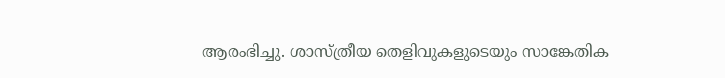ആരംഭിച്ചു. ശാസ്ത്രീയ തെളിവുകളുടെയും സാങ്കേതിക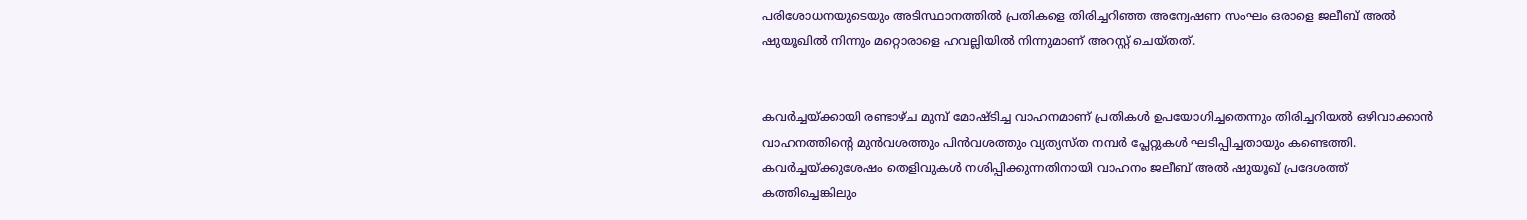പരിശോധനയുടെയും അടിസ്ഥാനത്തിൽ പ്രതികളെ തിരിച്ചറിഞ്ഞ അന്വേഷണ സംഘം ഒരാളെ ജലീബ് അൽ ഷുയൂഖിൽ നിന്നും മറ്റൊരാളെ ഹവല്ലിയിൽ നിന്നുമാണ് അറസ്റ്റ് ചെയ്തത്.


കവർച്ചയ്ക്കായി രണ്ടാഴ്ച മുമ്പ് മോഷ്ടിച്ച വാഹനമാണ് പ്രതികൾ ഉപയോഗിച്ചതെന്നും തിരിച്ചറിയൽ ഒഴിവാക്കാൻ വാഹനത്തിന്റെ മുൻവശത്തും പിൻവശത്തും വ്യത്യസ്ത നമ്പർ പ്ലേറ്റുകൾ ഘടിപ്പിച്ചതായും കണ്ടെത്തി. കവർച്ചയ്ക്കുശേഷം തെളിവുകൾ നശിപ്പിക്കുന്നതിനായി വാഹനം ജലീബ് അൽ ഷുയൂഖ് പ്രദേശത്ത് കത്തിച്ചെങ്കിലും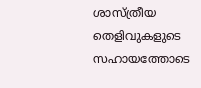ശാസ്ത്രീയ തെളിവുകളുടെ സഹായത്തോടെ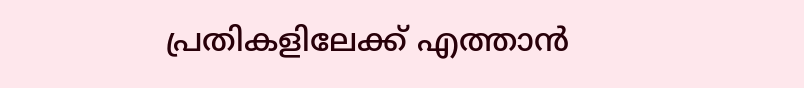പ്രതികളിലേക്ക് എത്താൻ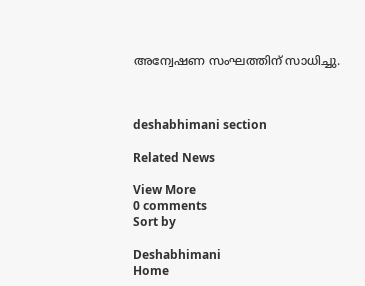അന്വേഷണ സംഘത്തിന് സാധിച്ചു.



deshabhimani section

Related News

View More
0 comments
Sort by

Deshabhimani
Home